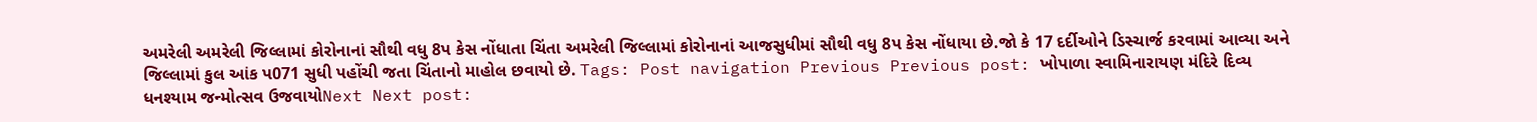અમરેલી અમરેલી જિલ્લામાં કોરોનાનાં સૌથી વધુ 8પ કેસ નોંધાતા ચિંતા અમરેલી જિલ્લામાં કોરોનાનાં આજસુધીમાં સૌથી વધુ 8પ કેસ નોંધાયા છે.જો કે 17 દર્દીઓને ડિસ્ચાર્જ કરવામાં આવ્યા અને જિલ્લામાં કુલ આંક પ071 સુધી પહોંચી જતા ચિંતાનો માહોલ છવાયો છે. Tags: Post navigation Previous Previous post: ખોપાળા સ્વામિનારાયણ મંદિરે દિવ્ય ધનશ્યામ જન્મોત્સવ ઉજવાયોNext Next post: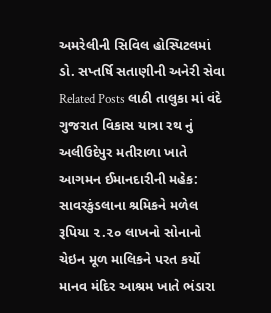અમરેલીની સિવિલ હોસ્પિટલમાં ડો. સપ્તર્ષિ સતાણીની અનેરી સેવા Related Posts લાઠી તાલુકા માં વંદે ગુજરાત વિકાસ યાત્રા રથ નું અલીઉદેપુર મતીરાળા ખાતે આગમન ઈમાનદારીની મહેક: સાવરકુંડલાના શ્રમિકને મળેલ રૂપિયા ૨.૨૦ લાખનો સોનાનો ચેઇન મૂળ માલિકને પરત કર્યો માનવ મંદિર આશ્રમ ખાતે ભંડારા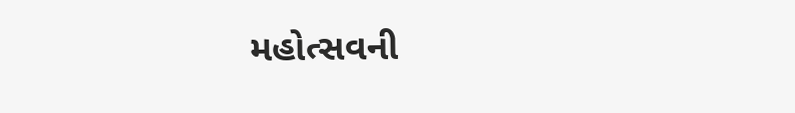મહોત્સવની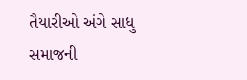તૈયારીઓ અંગે સાધુ સમાજની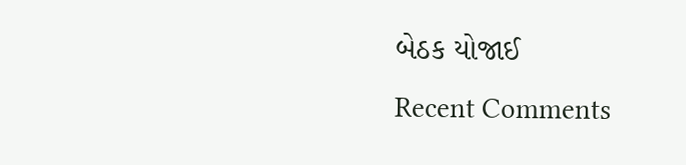બેઠક યોજાઈ
Recent Comments